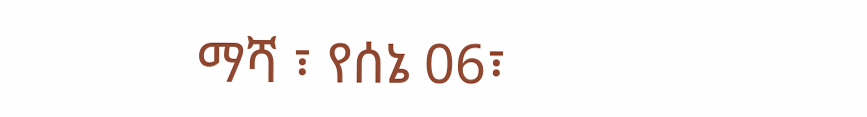ማሻ ፣ የሰኔ 06፣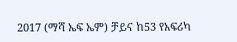2017 (ማሻ ኤፍ ኤም) ቻይና ከ53 የአፍሪካ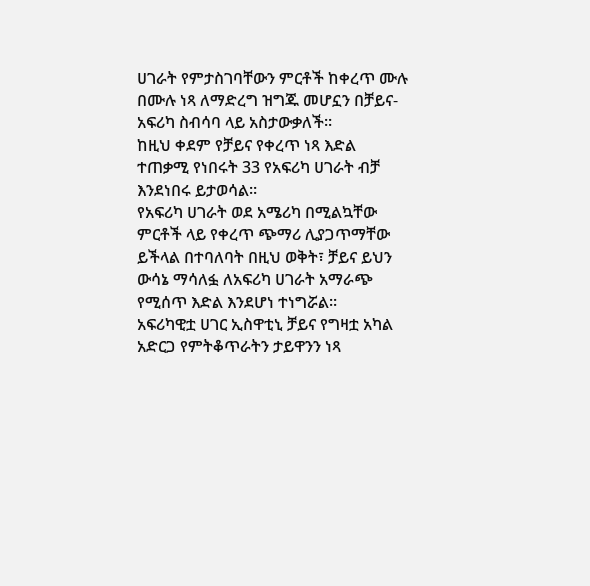ሀገራት የምታስገባቸውን ምርቶች ከቀረጥ ሙሉ በሙሉ ነጻ ለማድረግ ዝግጁ መሆኗን በቻይና-አፍሪካ ስብሳባ ላይ አስታውቃለች።
ከዚህ ቀደም የቻይና የቀረጥ ነጻ እድል ተጠቃሚ የነበሩት 33 የአፍሪካ ሀገራት ብቻ እንደነበሩ ይታወሳል።
የአፍሪካ ሀገራት ወደ አሜሪካ በሚልኳቸው ምርቶች ላይ የቀረጥ ጭማሪ ሊያጋጥማቸው ይችላል በተባለባት በዚህ ወቅት፣ ቻይና ይህን ውሳኔ ማሳለፏ ለአፍሪካ ሀገራት አማራጭ የሚሰጥ እድል እንደሆነ ተነግሯል፡፡
አፍሪካዊቷ ሀገር ኢስዋቲኒ ቻይና የግዛቷ አካል አድርጋ የምትቆጥራትን ታይዋንን ነጻ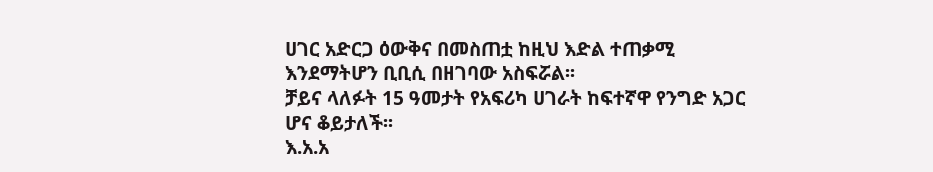ሀገር አድርጋ ዕውቅና በመስጠቷ ከዚህ እድል ተጠቃሚ እንደማትሆን ቢቢሲ በዘገባው አስፍሯል፡፡
ቻይና ላለፉት 15 ዓመታት የአፍሪካ ሀገራት ከፍተኛዋ የንግድ አጋር ሆና ቆይታለች፡፡
እ.አ.አ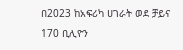በ2023 ከአፍሪካ ሀገራት ወደ ቻይና 170 ቢሊዮን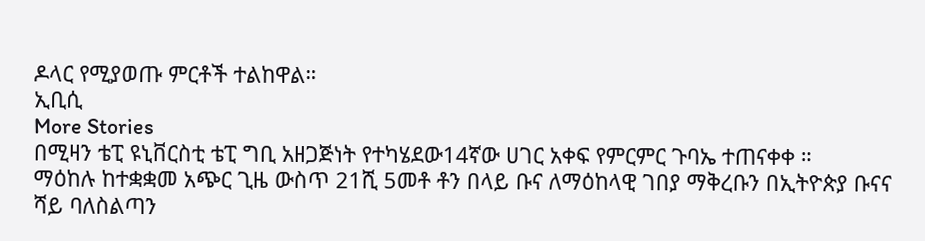ዶላር የሚያወጡ ምርቶች ተልከዋል።
ኢቢሲ
More Stories
በሚዛን ቴፒ ዩኒቨርስቲ ቴፒ ግቢ አዘጋጅነት የተካሄደው14ኛው ሀገር አቀፍ የምርምር ጉባኤ ተጠናቀቀ ።
ማዕከሉ ከተቋቋመ አጭር ጊዜ ውስጥ 21ሺ 5መቶ ቶን በላይ ቡና ለማዕከላዊ ገበያ ማቅረቡን በኢትዮጵያ ቡናና ሻይ ባለስልጣን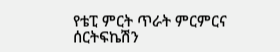የቴፒ ምርት ጥራት ምርምርና ሰርትፍኬሽን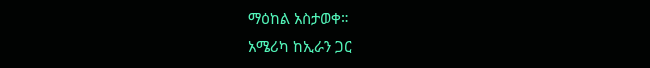ማዕከል አስታወቀ።
አሜሪካ ከኢራን ጋር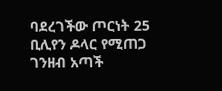ባደረገችው ጦርነት 25 ቢሊየን ዶላር የሚጠጋ ገንዘብ አጣች